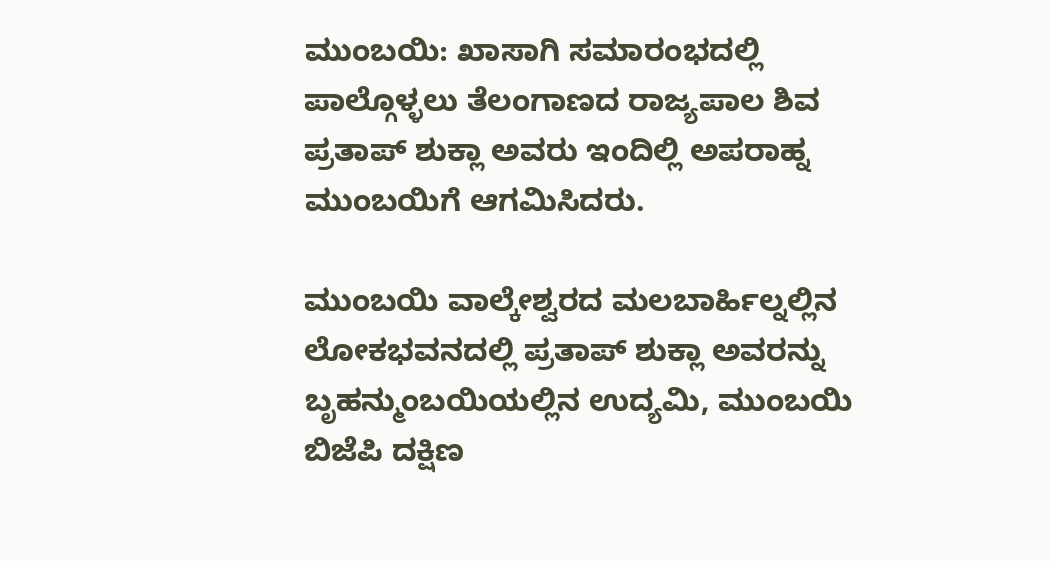ಮುಂಬಯಿ: ಖಾಸಾಗಿ ಸಮಾರಂಭದಲ್ಲಿ ಪಾಲ್ಗೊಳ್ಳಲು ತೆಲಂಗಾಣದ ರಾಜ್ಯಪಾಲ ಶಿವ ಪ್ರತಾಪ್ ಶುಕ್ಲಾ ಅವರು ಇಂದಿಲ್ಲಿ ಅಪರಾಹ್ನ ಮುಂಬಯಿಗೆ ಆಗಮಿಸಿದರು.

ಮುಂಬಯಿ ವಾಲ್ಕೇಶ್ವರದ ಮಲಬಾರ್ಹಿಲ್ನಲ್ಲಿನ ಲೋಕಭವನದಲ್ಲಿ ಪ್ರತಾಪ್ ಶುಕ್ಲಾ ಅವರನ್ನು ಬೃಹನ್ಮುಂಬಯಿಯಲ್ಲಿನ ಉದ್ಯಮಿ, ಮುಂಬಯಿ ಬಿಜೆಪಿ ದಕ್ಷಿಣ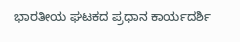ಭಾರತೀಯ ಘಟಕದ ಪ್ರಧಾನ ಕಾರ್ಯದರ್ಶಿ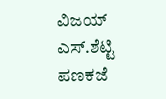ವಿಜಯ್ ಎಸ್.ಶೆಟ್ಟಿ ಪಣಕಜೆ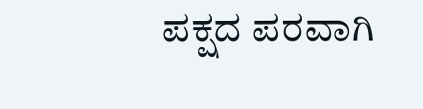ಪಕ್ಷದ ಪರವಾಗಿ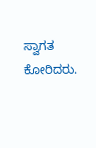ಸ್ವಾಗತ ಕೋರಿದರು.